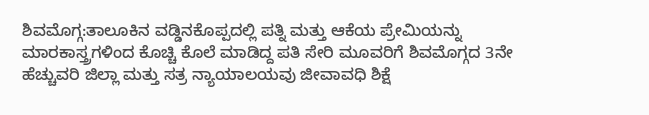ಶಿವಮೊಗ್ಗ:ತಾಲೂಕಿನ ವಡ್ಡಿನಕೊಪ್ಪದಲ್ಲಿ ಪತ್ನಿ ಮತ್ತು ಆಕೆಯ ಪ್ರೇಮಿಯನ್ನು ಮಾರಕಾಸ್ತ್ರಗಳಿಂದ ಕೊಚ್ಚಿ ಕೊಲೆ ಮಾಡಿದ್ದ ಪತಿ ಸೇರಿ ಮೂವರಿಗೆ ಶಿವಮೊಗ್ಗದ 3ನೇ ಹೆಚ್ಚುವರಿ ಜಿಲ್ಲಾ ಮತ್ತು ಸತ್ರ ನ್ಯಾಯಾಲಯವು ಜೀವಾವಧಿ ಶಿಕ್ಷೆ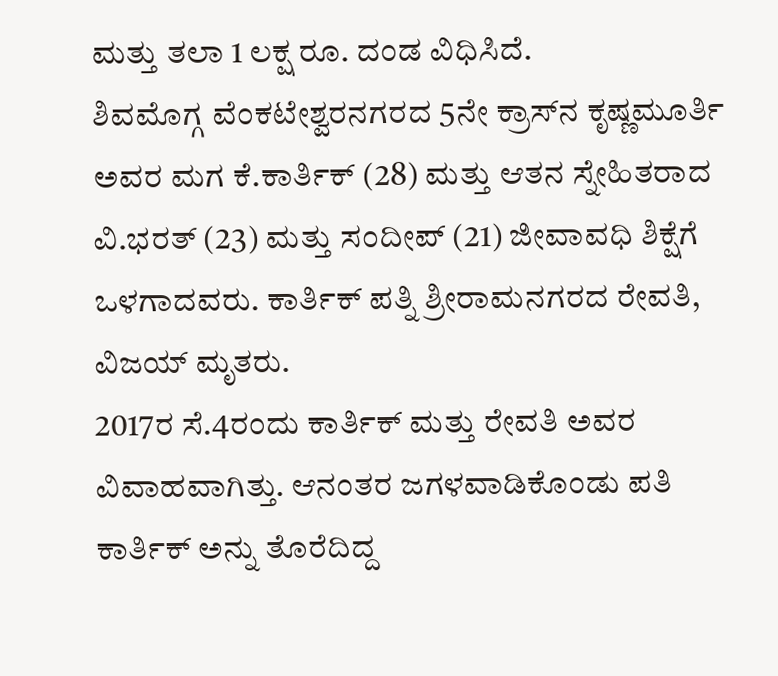ಮತ್ತು ತಲಾ 1 ಲಕ್ಷ ರೂ. ದಂಡ ವಿಧಿಸಿದೆ.
ಶಿವಮೊಗ್ಗ ವೆಂಕಟೇಶ್ವರನಗರದ 5ನೇ ಕ್ರಾಸ್‌ನ ಕೃಷ್ಣಮೂರ್ತಿ ಅವರ ಮಗ ಕೆ.ಕಾರ್ತಿಕ್ (28) ಮತ್ತು ಆತನ ಸ್ನೇಹಿತರಾದ ವಿ.ಭರತ್ (23) ಮತ್ತು ಸಂದೀಪ್ (21) ಜೀವಾವಧಿ ಶಿಕ್ಷೆಗೆ ಒಳಗಾದವರು. ಕಾರ್ತಿಕ್ ಪತ್ನಿ ಶ್ರೀರಾಮನಗರದ ರೇವತಿ, ವಿಜಯ್ ಮೃತರು.
2017ರ ಸೆ.4ರಂದು ಕಾರ್ತಿಕ್ ಮತ್ತು ರೇವತಿ ಅವರ ವಿವಾಹವಾಗಿತ್ತು. ಆನಂತರ ಜಗಳವಾಡಿಕೊಂಡು ಪತಿ ಕಾರ್ತಿಕ್ ಅನ್ನು ತೊರೆದಿದ್ದ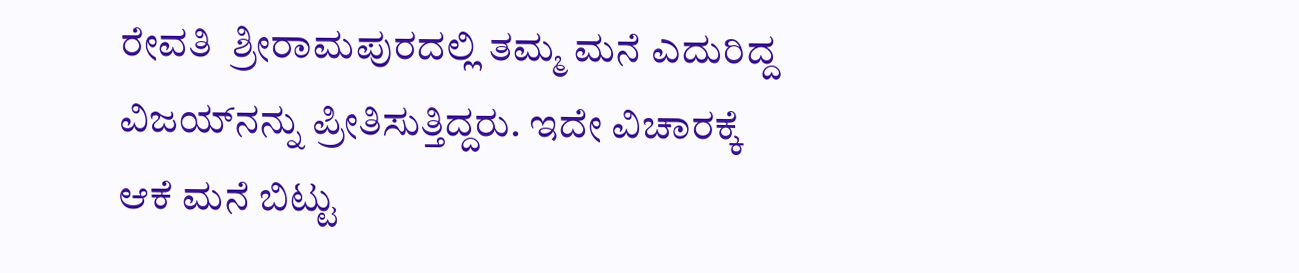ರೇವತಿ  ಶ್ರೀರಾಮಪುರದಲ್ಲಿ ತಮ್ಮ ಮನೆ ಎದುರಿದ್ದ ವಿಜಯ್‌ನನ್ನು ಪ್ರೀತಿಸುತ್ತಿದ್ದರು. ಇದೇ ವಿಚಾರಕ್ಕೆ ಆಕೆ ಮನೆ ಬಿಟ್ಟು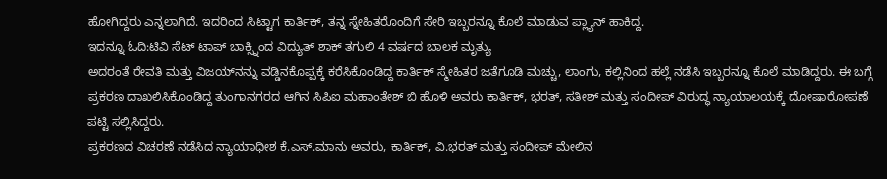ಹೋಗಿದ್ದರು ಎನ್ನಲಾಗಿದೆ. ಇದರಿಂದ ಸಿಟ್ಟಾಗ ಕಾರ್ತಿಕ್, ತನ್ನ ಸ್ನೇಹಿತರೊಂದಿಗೆ ಸೇರಿ ಇಬ್ಬರನ್ನೂ ಕೊಲೆ ಮಾಡುವ ಪ್ಲ್ಯಾನ್ ಹಾಕಿದ್ದ.
ಇದನ್ನೂ ಓದಿ:ಟಿವಿ ಸೆಟ್ ಟಾಪ್ ಬಾಕ್ಸ್ನಿಂದ ವಿದ್ಯುತ್ ಶಾಕ್ ತಗುಲಿ 4 ವರ್ಷದ ಬಾಲಕ ಮೃತ್ಯು
ಅದರಂತೆ ರೇವತಿ ಮತ್ತು ವಿಜಯ್‌ನನ್ನು ವಡ್ಡಿನಕೊಪ್ಪಕ್ಕೆ ಕರೆಸಿಕೊಂಡಿದ್ದ ಕಾರ್ತಿಕ್ ಸ್ಮೇಹಿತರ ಜತೆಗೂಡಿ ಮಚ್ಚು, ಲಾಂಗು, ಕಲ್ಲಿನಿಂದ ಹಲ್ಲೆ ನಡೆಸಿ ಇಬ್ಬರನ್ನೂ ಕೊಲೆ ಮಾಡಿದ್ದರು. ಈ ಬಗ್ಗೆ ಪ್ರಕರಣ ದಾಖಲಿಸಿಕೊಂಡಿದ್ದ ತುಂಗಾನಗರದ ಆಗಿನ ಸಿಪಿಐ ಮಹಾಂತೇಶ್ ಬಿ ಹೊಳಿ ಅವರು ಕಾರ್ತಿಕ್, ಭರತ್, ಸತೀಶ್ ಮತ್ತು ಸಂದೀಪ್ ವಿರುದ್ಧ ನ್ಯಾಯಾಲಯಕ್ಕೆ ದೋಷಾರೋಪಣೆ ಪಟ್ಟಿ ಸಲ್ಲಿಸಿದ್ದರು.
ಪ್ರಕರಣದ ವಿಚರಣೆ ನಡೆಸಿದ ನ್ಯಾಯಾಧೀಶ ಕೆ.ಎಸ್.ಮಾನು ಅವರು, ಕಾರ್ತಿಕ್, ವಿ.ಭರತ್ ಮತ್ತು ಸಂದೀಪ್ ಮೇಲಿನ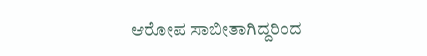ಆರೋಪ ಸಾಬೀತಾಗಿದ್ದರಿಂದ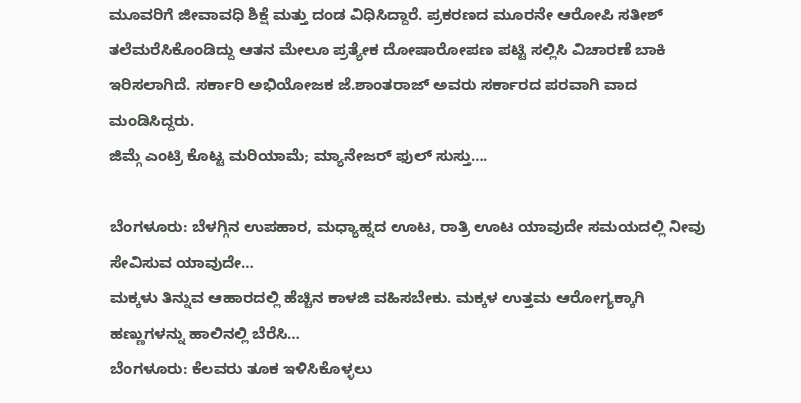ಮೂವರಿಗೆ ಜೀವಾವಧಿ ಶಿಕ್ಷೆ ಮತ್ತು ದಂಡ ವಿಧಿಸಿದ್ದಾರೆ. ಪ್ರಕರಣದ ಮೂರನೇ ಆರೋಪಿ ಸತೀಶ್ ತಲೆಮರೆಸಿಕೊಂಡಿದ್ದು ಆತನ ಮೇಲೂ ಪ್ರತ್ಯೇಕ ದೋಷಾರೋಪಣ ಪಟ್ಟಿ ಸಲ್ಲಿಸಿ ವಿಚಾರಣೆ ಬಾಕಿ ಇರಿಸಲಾಗಿದೆ. ಸರ್ಕಾರಿ ಅಭಿಯೋಜಕ ಜೆ.ಶಾಂತರಾಜ್ ಅವರು ಸರ್ಕಾರದ ಪರವಾಗಿ ವಾದ ಮಂಡಿಸಿದ್ದರು.
ಜಿಮ್ಗೆ ಎಂಟ್ರಿ ಕೊಟ್ಟ ಮರಿಯಾಮೆ; ಮ್ಯಾನೇಜರ್ ಫುಲ್ ಸುಸ್ತು….

ಬೆಂಗಳೂರು: ಬೆಳಗ್ಗಿನ ಉಪಹಾರ, ಮಧ್ಯಾಹ್ನದ ಊಟ, ರಾತ್ರಿ ಊಟ ಯಾವುದೇ ಸಮಯದಲ್ಲಿ ನೀವು ಸೇವಿಸುವ ಯಾವುದೇ…
ಮಕ್ಕಳು ತಿನ್ನುವ ಆಹಾರದಲ್ಲಿ ಹೆಚ್ಚಿನ ಕಾಳಜಿ ವಹಿಸಬೇಕು. ಮಕ್ಕಳ ಉತ್ತಮ ಆರೋಗ್ಯಕ್ಕಾಗಿ ಹಣ್ಣುಗಳನ್ನು ಹಾಲಿನಲ್ಲಿ ಬೆರೆಸಿ…
ಬೆಂಗಳೂರು: ಕೆಲವರು ತೂಕ ಇಳಿಸಿಕೊಳ್ಳಲು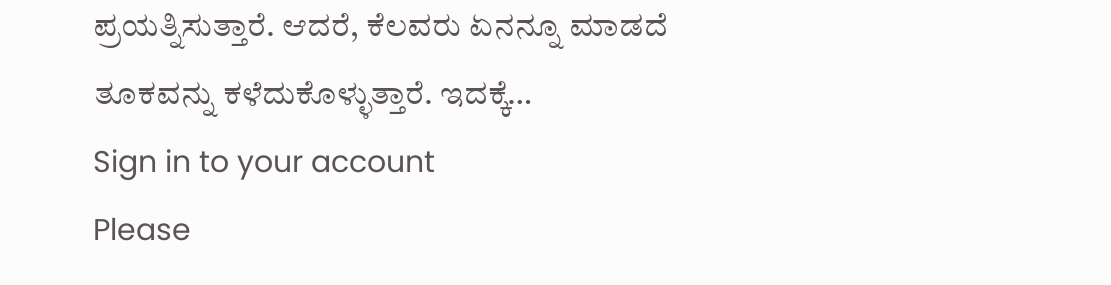ಪ್ರಯತ್ನಿಸುತ್ತಾರೆ. ಆದರೆ, ಕೆಲವರು ಏನನ್ನೂ ಮಾಡದೆ ತೂಕವನ್ನು ಕಳೆದುಕೊಳ್ಳುತ್ತಾರೆ. ಇದಕ್ಕೆ…
Sign in to your account
Please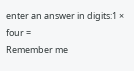enter an answer in digits:1 × four =
Remember me